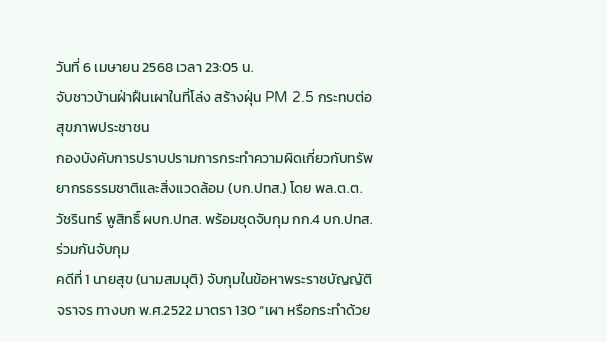วันที่ 6 เมษายน 2568 เวลา 23:05 น.
จับชาวบ้านฝ่าฝืนเผาในที่โล่ง สร้างฝุ่น PM 2.5 กระทบต่อสุขภาพประชาชน
กองบังคับการปราบปรามการกระทำความผิดเกี่ยวกับทรัพยากรธรรมชาติและสิ่งแวดล้อม (บก.ปทส.) โดย พล.ต.ต.วัชรินทร์ พูสิทธิ์ ผบก.ปทส. พร้อมชุดจับกุม กก.4 บก.ปทส.
ร่วมกันจับกุม
คดีที่ 1 นายสุข (นามสมมุติ) จับกุมในข้อหาพระราชบัญญัติจราจร ทางบก พ.ศ.2522 มาตรา 130 “เผา หรือกระทำด้วย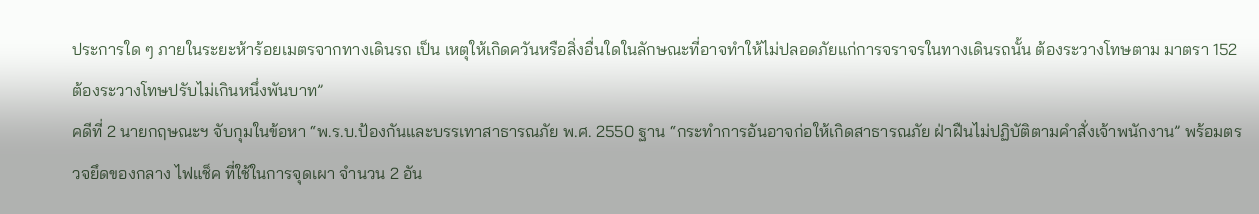ประการใด ๆ ภายในระยะห้าร้อยเมตรจากทางเดินรถ เป็น เหตุให้เกิดควันหรือสิ่งอื่นใดในลักษณะที่อาจทำให้ไม่ปลอดภัยแก่การจราจรในทางเดินรถนั้น ต้องระวางโทษตาม มาตรา 152 ต้องระวางโทษปรับไม่เกินหนึ่งพันบาท”
คดีที่ 2 นายกฤษณะฯ จับกุมในข้อหา “พ.ร.บ.ป้องกันและบรรเทาสาธารณภัย พ.ศ. 2550 ฐาน “กระทำการอันอาจก่อให้เกิดสาธารณภัย ฝ่าฝืนไม่ปฏิบัติตามคำสั่งเจ้าพนักงาน” พร้อมตรวจยึดของกลาง ไฟแช็ค ที่ใช้ในการจุดเผา จำนวน 2 อัน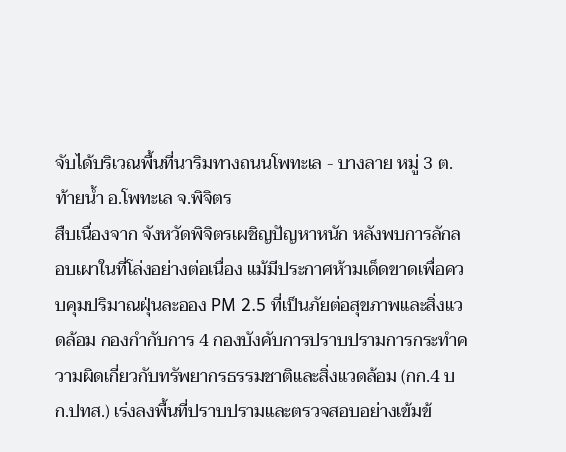จับได้บริเวณพื้นที่นาริมทางถนนโพทะเล - บางลาย หมู่ 3 ต.ท้ายน้ำ อ.โพทะเล จ.พิจิตร
สืบเนื่องจาก จังหวัดพิจิตรเผชิญปัญหาหนัก หลังพบการลักลอบเผาในที่โล่งอย่างต่อเนื่อง แม้มีประกาศห้ามเด็ดขาดเพื่อควบคุมปริมาณฝุ่นละออง PM 2.5 ที่เป็นภัยต่อสุขภาพและสิ่งแวดล้อม กองกำกับการ 4 กองบังคับการปราบปรามการกระทำความผิดเกี่ยวกับทรัพยากรธรรมชาติและสิ่งแวดล้อม (กก.4 บก.ปทส.) เร่งลงพื้นที่ปราบปรามและตรวจสอบอย่างเข้มข้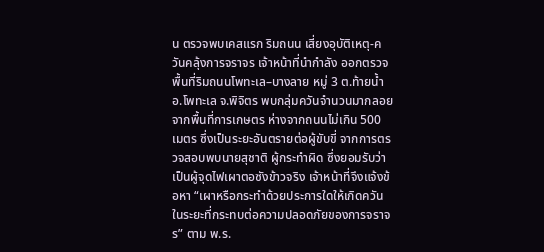น ตรวจพบเคสแรก ริมถนน เสี่ยงอุบัติเหตุ-ควันคลุ้งการจราจร เจ้าหน้าที่นำกำลัง ออกตรวจพื้นที่ริมถนนโพทะเล–บางลาย หมู่ 3 ต.ท้ายน้ำ อ.โพทะเล จ.พิจิตร พบกลุ่มควันจำนวนมากลอยจากพื้นที่การเกษตร ห่างจากถนนไม่เกิน 500 เมตร ซึ่งเป็นระยะอันตรายต่อผู้ขับขี่ จากการตรวจสอบพบนายสุชาติ ผู้กระทำผิด ซึ่งยอมรับว่าเป็นผู้จุดไฟเผาตอซังข้าวจริง เจ้าหน้าที่จึงแจ้งข้อหา “เผาหรือกระทำด้วยประการใดให้เกิดควันในระยะที่กระทบต่อความปลอดภัยของการจราจร” ตาม พ.ร.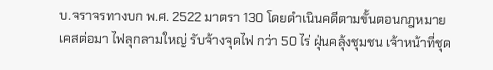บ.จราจรทางบก พ.ศ. 2522 มาตรา 130 โดยดำเนินคดีตามขั้นตอนกฎหมาย
เคสต่อมา ไฟลุกลามใหญ่ รับจ้างจุดไฟ กว่า 50 ไร่ ฝุ่นคลุ้งชุมชน เจ้าหน้าที่ชุด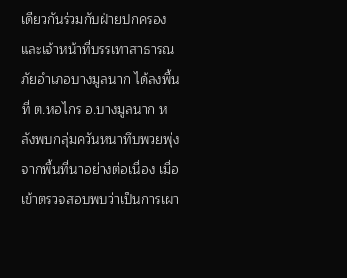เดียวกันร่วมกับฝ่ายปกครองและเจ้าหน้าที่บรรเทาสาธารณภัยอำเภอบางมูลนาก ได้ลงพื้นที่ ต.หอไกร อ.บางมูลนาก หลังพบกลุ่มควันหนาทึบพวยพุ่งจากพื้นที่นาอย่างต่อเนื่อง เมื่อเข้าตรวจสอบพบว่าเป็นการเผา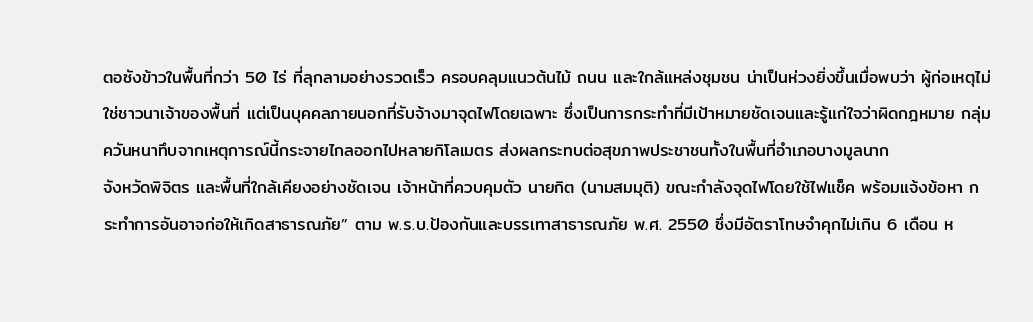ตอซังข้าวในพื้นที่กว่า 50 ไร่ ที่ลุกลามอย่างรวดเร็ว ครอบคลุมแนวต้นไม้ ถนน และใกล้แหล่งชุมชน น่าเป็นห่วงยิ่งขึ้นเมื่อพบว่า ผู้ก่อเหตุไม่ใช่ชาวนาเจ้าของพื้นที่ แต่เป็นบุคคลภายนอกที่รับจ้างมาจุดไฟโดยเฉพาะ ซึ่งเป็นการกระทำที่มีเป้าหมายชัดเจนและรู้แก่ใจว่าผิดกฎหมาย กลุ่มควันหนาทึบจากเหตุการณ์นี้กระจายไกลออกไปหลายกิโลเมตร ส่งผลกระทบต่อสุขภาพประชาชนทั้งในพื้นที่อำเภอบางมูลนาก
จังหวัดพิจิตร และพื้นที่ใกล้เคียงอย่างชัดเจน เจ้าหน้าที่ควบคุมตัว นายกิต (นามสมมุติ) ขณะกำลังจุดไฟโดยใช้ไฟแช็ค พร้อมแจ้งข้อหา กระทำการอันอาจก่อให้เกิดสาธารณภัย” ตาม พ.ร.บ.ป้องกันและบรรเทาสาธารณภัย พ.ศ. 2550 ซึ่งมีอัตราโทษจำคุกไม่เกิน 6 เดือน ห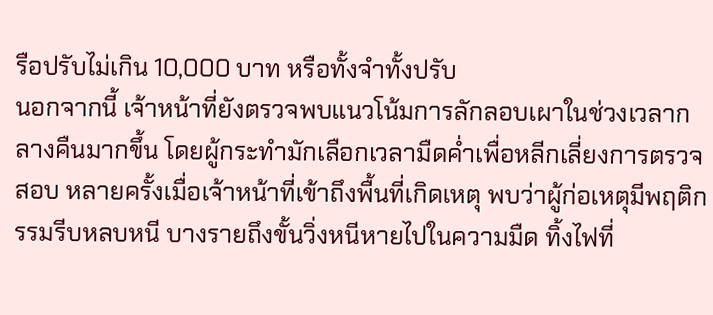รือปรับไม่เกิน 10,000 บาท หรือทั้งจำทั้งปรับ
นอกจากนี้ เจ้าหน้าที่ยังตรวจพบแนวโน้มการลักลอบเผาในช่วงเวลากลางคืนมากขึ้น โดยผู้กระทำมักเลือกเวลามืดค่ำเพื่อหลีกเลี่ยงการตรวจสอบ หลายครั้งเมื่อเจ้าหน้าที่เข้าถึงพื้นที่เกิดเหตุ พบว่าผู้ก่อเหตุมีพฤติกรรมรีบหลบหนี บางรายถึงขั้นวิ่งหนีหายไปในความมืด ทิ้งไฟที่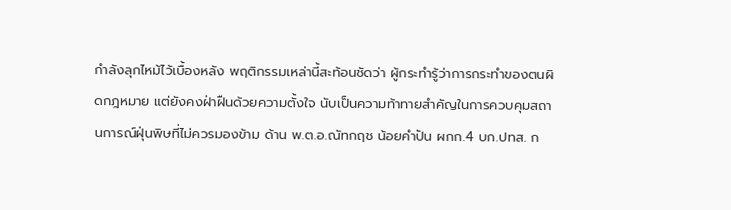กำลังลุกไหม้ไว้เบื้องหลัง พฤติกรรมเหล่านี้สะท้อนชัดว่า ผู้กระทำรู้ว่าการกระทำของตนผิดกฎหมาย แต่ยังคงฝ่าฝืนด้วยความตั้งใจ นับเป็นความท้าทายสำคัญในการควบคุมสถานการณ์ฝุ่นพิษที่ไม่ควรมองข้าม ด้าน พ.ต.อ.ณัทกฤช น้อยคำปัน ผกก.4 บก.ปทส. ก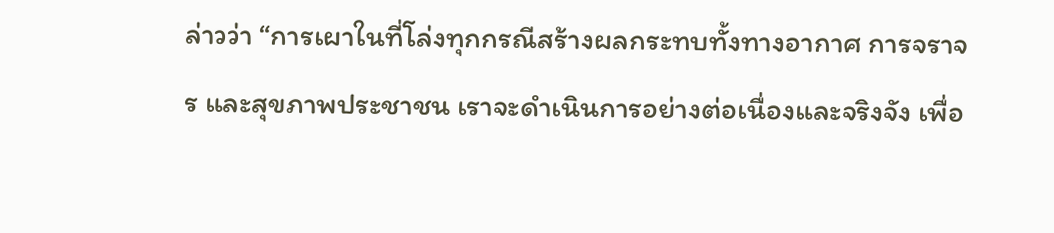ล่าวว่า “การเผาในที่โล่งทุกกรณีสร้างผลกระทบทั้งทางอากาศ การจราจร และสุขภาพประชาชน เราจะดำเนินการอย่างต่อเนื่องและจริงจัง เพื่อ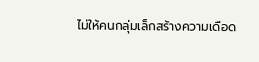ไม่ให้คนกลุ่มเล็กสร้างความเดือด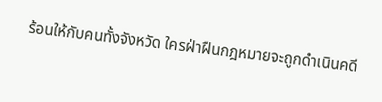ร้อนให้กับคนทั้งจังหวัด ใครฝ่าฝืนกฎหมายจะถูกดำเนินคดี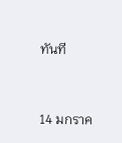ทันที



14 มกราค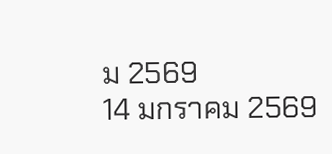ม 2569
14 มกราคม 2569